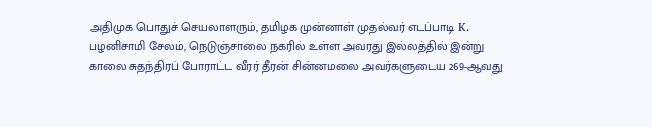அதிமுக பொதுச் செயலாளரும், தமிழக முன்னாள் முதல்வர் எடப்பாடி K. பழனிசாமி சேலம், நெடுஞ்சாலை நகரில் உள்ள அவரது இல்லத்தில் இன்று காலை சுதந்திரப் போராட்ட வீரர் தீரன் சின்னமலை அவர்களுடைய 269-ஆவது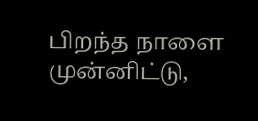பிறந்த நாளை முன்னிட்டு,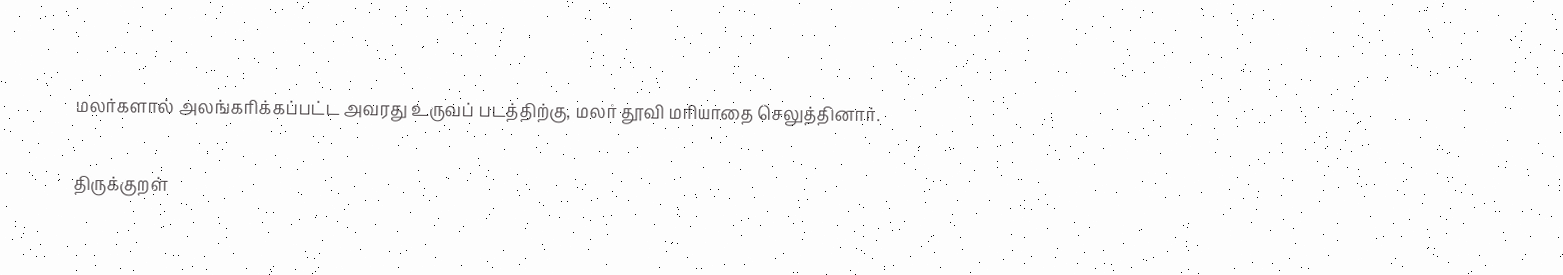மலர்களால் அலங்கரிக்கப்பட்ட அவரது உருவப் படத்திற்கு, மலர் தூவி மரியாதை செலுத்தினார்.

திருக்குறள்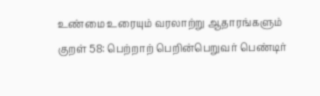உண்மை உரையும் வரலாற்று ஆதாரங்களும்
குறள் 58: பெற்றாற் பெறின்பெறுவர் பெண்டிர்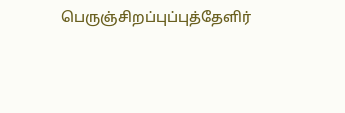பெருஞ்சிறப்புப்புத்தேளிர்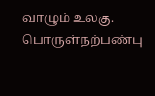வாழும் உலகு. பொருள்நற்பண்பு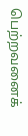பெற்றவனைக்